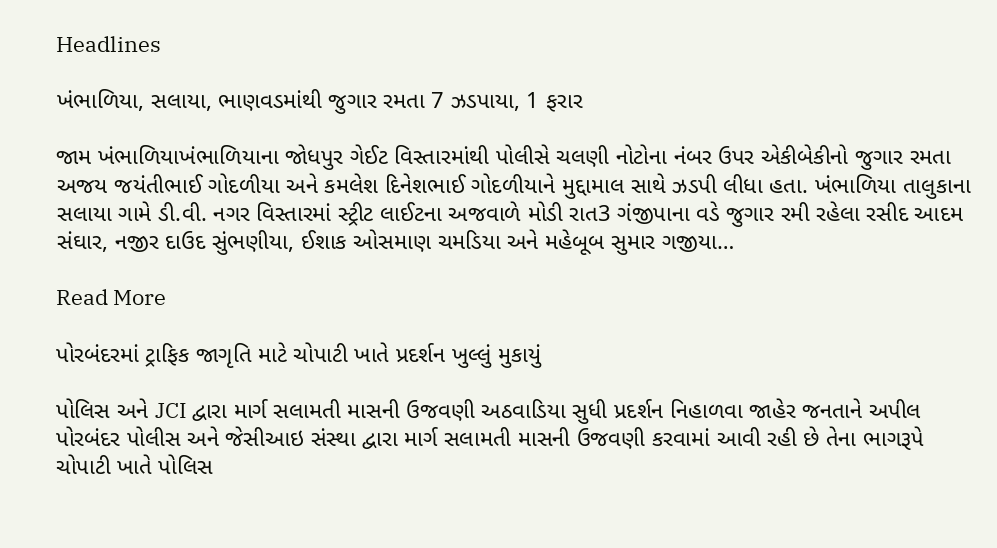Headlines

ખંભાળિયા, સલાયા, ભાણવડમાંથી જુગાર રમતા 7 ઝડપાયા, 1 ફરાર

જામ ખંભાળિયાખંભાળિયાના જોધપુર ગેઈટ વિસ્તારમાંથી પોલીસે ચલણી નોટોના નંબર ઉપર એકીબેકીનો જુગાર રમતા અજય જયંતીભાઈ ગોદળીયા અને કમલેશ દિનેશભાઈ ગોદળીયાને મુદ્દામાલ સાથે ઝડપી લીધા હતા. ખંભાળિયા તાલુકાના સલાયા ગામે ડી.વી. નગર વિસ્તારમાં સ્ટ્રીટ લાઈટના અજવાળે મોડી રાત3 ગંજીપાના વડે જુગાર રમી રહેલા રસીદ આદમ સંઘાર, નજીર દાઉદ સુંભણીયા, ઈશાક ઓસમાણ ચમડિયા અને મહેબૂબ સુમાર ગજીયા…

Read More

પોરબંદરમાં ટ્રાફિક જાગૃતિ માટે ચોપાટી ખાતે પ્રદર્શન ખુલ્લું મુકાયું

પોલિસ અને JCI દ્વારા માર્ગ સલામતી માસની ઉજવણી અઠવાડિયા સુધી પ્રદર્શન નિહાળવા જાહેર જનતાને અપીલ પોરબંદર પોલીસ અને જેસીઆઇ સંસ્થા દ્વારા માર્ગ સલામતી માસની ઉજવણી કરવામાં આવી રહી છે તેના ભાગરૂપે ચોપાટી ખાતે પોલિસ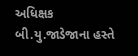અધિક્ષક બી.યુ.જાડેજાના હસ્તે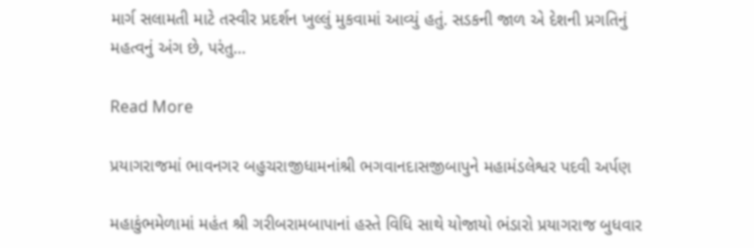માર્ગ સલામતી માટે તસ્વીર પ્રદર્શન ખુલ્લું મુકવામાં આવ્યું હતું. સડકની જાળ એ દેશની પ્રગતિનું મહત્વનું અંગ છે, પરંતુ…

Read More

પ્રયાગરાજમાં ભાવનગર બહુચરાજીધામનાંશ્રી ભગવાનદાસજીબાપુને મહામંડલેશ્વર પદવી અર્પણ

મહાકુંભમેળામાં મહંત શ્રી ગરીબરામબાપાનાં હસ્તે વિધિ સાથે યોજાયો ભંડારો પ્રયાગરાજ બુધવાર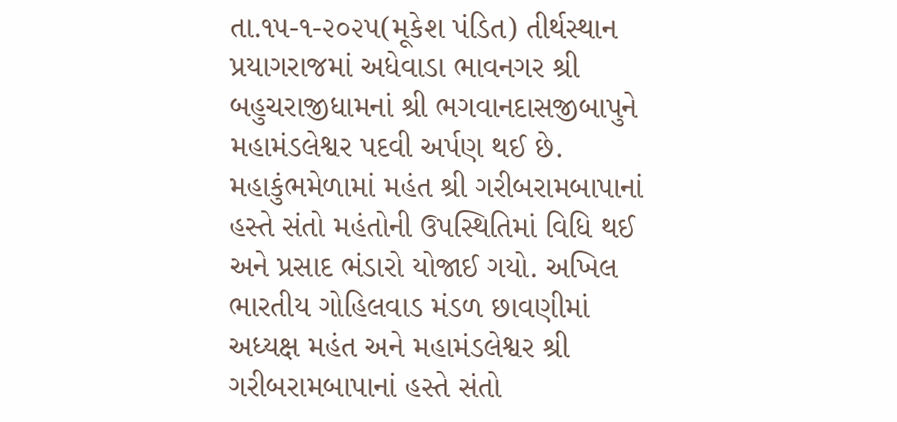તા.૧૫-૧-૨૦૨૫(મૂકેશ પંડિત) તીર્થસ્થાન પ્રયાગરાજમાં અધેવાડા ભાવનગર શ્રી બહુચરાજીધામનાં શ્રી ભગવાનદાસજીબાપુને મહામંડલેશ્વર પદવી અર્પણ થઈ છે. મહાકુંભમેળામાં મહંત શ્રી ગરીબરામબાપાનાં હસ્તે સંતો મહંતોની ઉપસ્થિતિમાં વિધિ થઈ અને પ્રસાદ ભંડારો યોજાઈ ગયો. અખિલ ભારતીય ગોહિલવાડ મંડળ છાવણીમાં અધ્યક્ષ મહંત અને મહામંડલેશ્વર શ્રી ગરીબરામબાપાનાં હસ્તે સંતો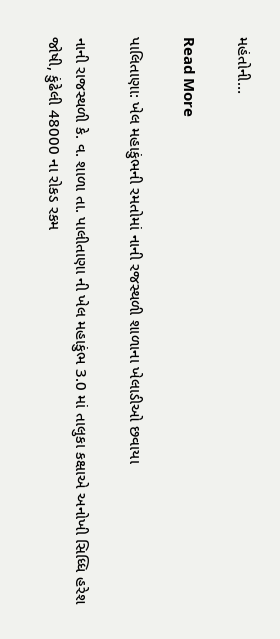મહંતોની…

Read More

પાલિતાણા: ખેલ મહાકુંભની રમતોમાં નાની રજસ્થળી શાળાના ખેલાડીઓ છવાયા

નાની રાજસ્થળી કે. વ. શાળા તા. પાલીતાણા ની ખેલ મહાકુંભ 3.0 માં તાલુકા કક્ષાએ અનોખી સિધ્ધિ હરેશ જોષી, કુંઢેલી 48000 ના રોકડ રકમ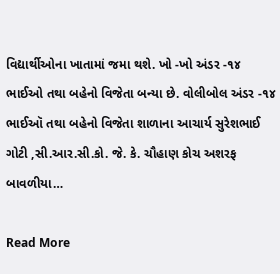વિદ્યાર્થીઓના ખાતામાં જમા થશે. ખો -ખો અંડર -૧૪ ભાઈઓ તથા બહેનો વિજેતા બન્યા છે. વોલીબોલ અંડર -૧૪ ભાઈઑ તથા બહેનો વિજેતા શાળાના આચાર્ય સુરેશભાઈ ગોટી ,સી.આર.સી.કો. જે. કે. ચૌહાણ કોચ અશરફ બાવળીયા…

Read More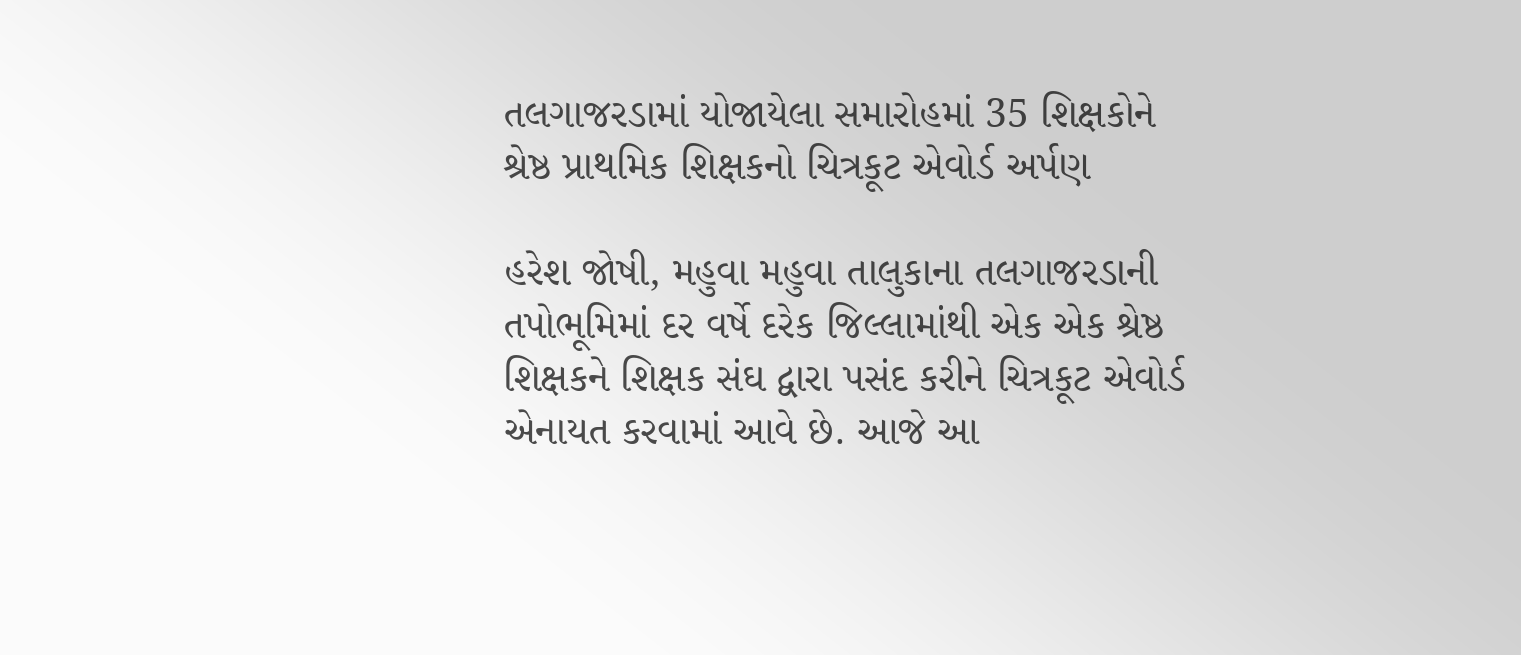તલગાજરડામાં યોજાયેલા સમારોહમાં 35 શિક્ષકોને શ્રેષ્ઠ પ્રાથમિક શિક્ષકનો ચિત્રકૂટ એવોર્ડ અર્પણ

હરેશ જોષી, મહુવા મહુવા તાલુકાના તલગાજરડાની તપોભૂમિમાં દર વર્ષે દરેક જિલ્લામાંથી એક એક શ્રેષ્ઠ શિક્ષકને શિક્ષક સંઘ દ્વારા પસંદ કરીને ચિત્રકૂટ એવોર્ડ એનાયત કરવામાં આવે છે. આજે આ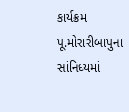કાર્યક્રમ પૂ.મોરારીબાપુના સાંનિધ્યમાં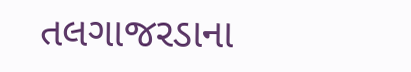તલગાજરડાના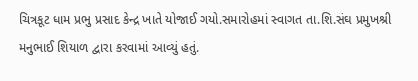ચિત્રકૂટ ધામ પ્રભુ પ્રસાદ કેન્દ્ર ખાતે યોજાઈ ગયો.સમારોહમાં સ્વાગત તા.શિ.સંઘ પ્રમુખશ્રી મનુભાઈ શિયાળ દ્વારા કરવામાં આવ્યું હતું.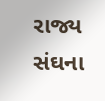રાજ્ય સંઘના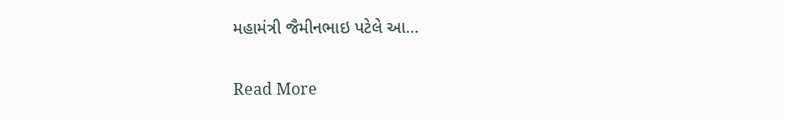મહામંત્રી જૈમીનભાઇ પટેલે આ…

Read More